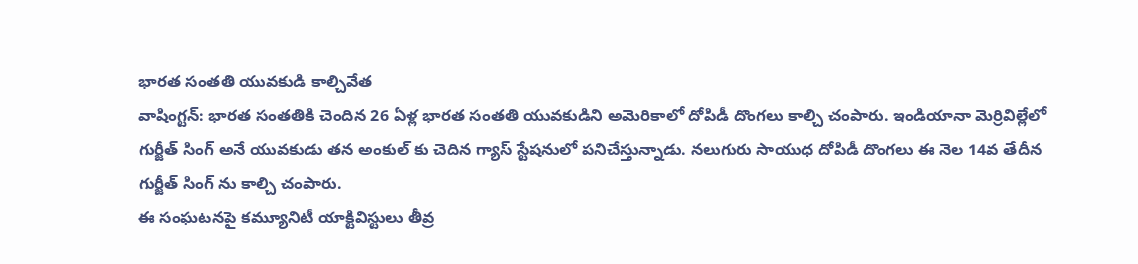భారత సంతతి యువకుడి కాల్చివేత
వాషింగ్టన్: భారత సంతతికి చెందిన 26 ఏళ్ల భారత సంతతి యువకుడిని అమెరికాలో దోపిడీ దొంగలు కాల్చి చంపారు. ఇండియానా మెర్రివిల్లేలో గుర్జీత్ సింగ్ అనే యువకుడు తన అంకుల్ కు చెదిన గ్యాస్ స్టేషనులో పనిచేస్తున్నాడు. నలుగురు సాయుధ దోపిడీ దొంగలు ఈ నెల 14వ తేదీన గుర్జీత్ సింగ్ ను కాల్చి చంపారు.
ఈ సంఘటనపై కమ్యూనిటీ యాక్టివిస్టులు తీవ్ర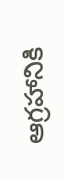ఆగ్రహానికి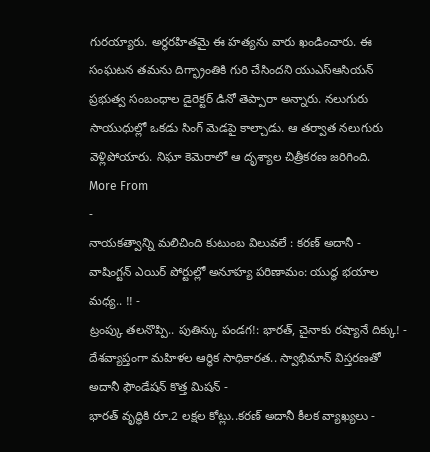గురయ్యారు. అర్థరహితమై ఈ హత్యను వారు ఖండించారు. ఈ సంఘటన తమను దిగ్భ్రాంతికి గురి చేసిందని యుఎస్ఆసియన్ ప్రభుత్వ సంబంధాల డైరెక్టర్ డినో తెప్పారా అన్నారు. నలుగురు సాయుధుల్లో ఒకడు సింగ్ మెడపై కాల్చాడు. ఆ తర్వాత నలుగురు వెళ్లిపోయారు. నిఘా కెమెరాలో ఆ దృశ్యాల చిత్రీకరణ జరిగింది.
More From
-
నాయకత్వాన్ని మలిచింది కుటుంబ విలువలే : కరణ్ అదానీ -
వాషింగ్టన్ ఎయిర్ పోర్టుల్లో అనూహ్య పరిణామం: యుద్ధ భయాల మధ్య.. !! -
ట్రంప్కు తలనొప్పి.. పుతిన్కు పండగ!: భారత్, చైనాకు రష్యానే దిక్కు! -
దేశవ్యాప్తంగా మహిళల ఆర్థిక సాధికారత.. స్వాభిమాన్ విస్తరణతో అదానీ ఫౌండేషన్ కొత్త మిషన్ -
భారత్ వృద్ధికి రూ.2 లక్షల కోట్లు..కరణ్ అదానీ కీలక వ్యాఖ్యలు -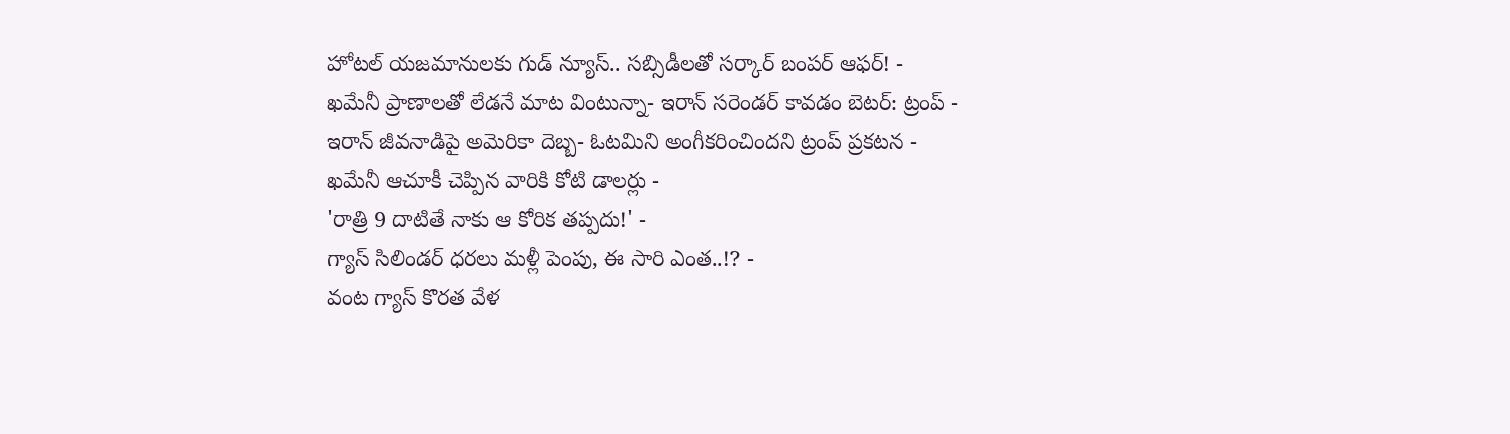హోటల్ యజమానులకు గుడ్ న్యూస్.. సబ్సిడీలతో సర్కార్ బంపర్ ఆఫర్! -
ఖమేనీ ప్రాణాలతో లేడనే మాట వింటున్నా- ఇరాన్ సరెండర్ కావడం బెటర్: ట్రంప్ -
ఇరాన్ జీవనాడిపై అమెరికా దెబ్బ- ఓటమిని అంగీకరించిందని ట్రంప్ ప్రకటన -
ఖమేనీ ఆచూకీ చెప్పిన వారికి కోటి డాలర్లు -
'రాత్రి 9 దాటితే నాకు ఆ కోరిక తప్పదు!' -
గ్యాస్ సిలిండర్ ధరలు మళ్లీ పెంపు, ఈ సారి ఎంత..!? -
వంట గ్యాస్ కొరత వేళ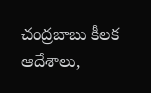చంద్రబాబు కీలక ఆదేశాలు,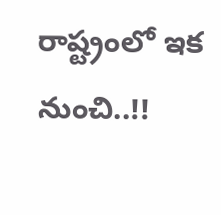రాష్ట్రంలో ఇక నుంచి..!!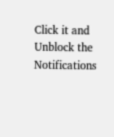Click it and Unblock the Notifications